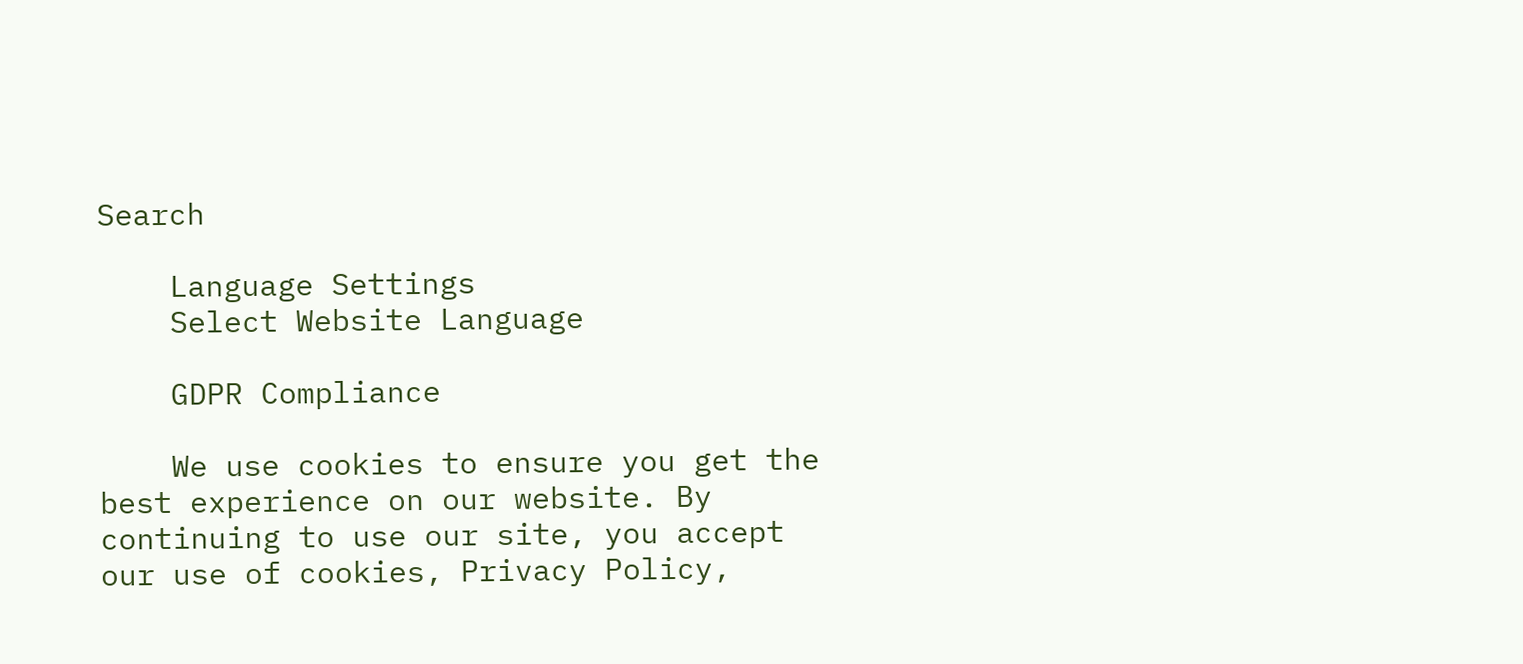Search

    Language Settings
    Select Website Language

    GDPR Compliance

    We use cookies to ensure you get the best experience on our website. By continuing to use our site, you accept our use of cookies, Privacy Policy,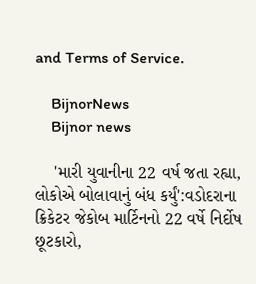and Terms of Service.

    BijnorNews
    Bijnor news

    'મારી યુવાનીના 22 વર્ષ જતા રહ્યા, લોકોએ બોલાવાનું બંધ કર્યું':વડોદરાના ક્રિકેટર જેકોબ માર્ટિનનો 22 વર્ષે નિર્દોષ છૂટકારો,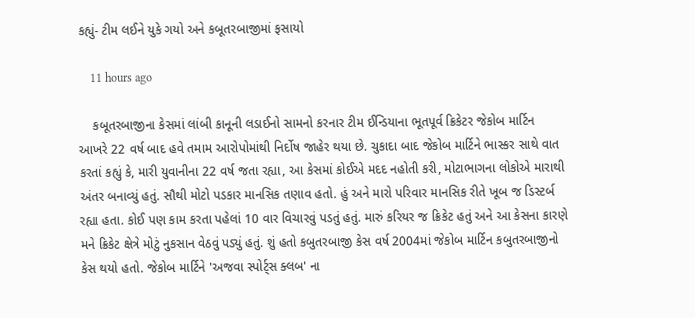કહ્યું- ટીમ લઈને યુકે ગયો અને કબૂતરબાજીમાં ફસાયો

    11 hours ago

    કબૂતરબાજીના કેસમાં લાંબી કાનૂની લડાઈનો સામનો કરનાર ટીમ ઈન્ડિયાના ભૂતપૂર્વ ક્રિકેટર જેકોબ માર્ટિન આખરે 22 વર્ષ બાદ હવે તમામ આરોપોમાંથી નિર્દોષ જાહેર થયા છે. ચુકાદા બાદ જેકોબ માર્ટિને ભાસ્કર સાથે વાત કરતાં કહ્યું કે, મારી યુવાનીના 22 વર્ષ જતા રહ્યા, આ કેસમાં કોઈએ મદદ નહોતી કરી, મોટાભાગના લોકોએ મારાથી અંતર બનાવ્યું હતું. સૌથી મોટો પડકાર માનસિક તણાવ હતો. હું અને મારો પરિવાર માનસિક રીતે ખૂબ જ ડિસ્ટર્બ રહ્યા હતા. કોઈ પણ કામ કરતા પહેલાં 10 વાર વિચારવું પડતું હતું. મારું કરિયર જ ક્રિકેટ હતું અને આ કેસના કારણે મને ક્રિકેટ ક્ષેત્રે મોટું નુકસાન વેઠવું પડ્યું હતું. શું હતો કબુતરબાજી કેસ વર્ષ 2004માં જેકોબ માર્ટિન કબુતરબાજીનો કેસ થયો હતો. જેકોબ માર્ટિને 'અજવા સ્પોર્ટ્સ ક્લબ' ના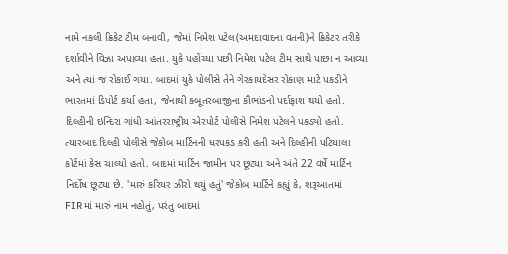નામે નકલી ક્રિકેટ ટીમ બનાવી, જેમાં નિમેશ પટેલ(અમદાવાદના વતની)ને ક્રિકેટર તરીકે દર્શાવીને વિઝા અપાવ્યા હતા. યુકે પહોંચ્યા પછી નિમેશ પટેલ ટીમ સાથે પાછા ન આવ્યા અને ત્યાં જ રોકાઈ ગયા. બાદમાં યુકે પોલીસે તેને ગેરકાયદેસર રોકાણ માટે પકડીને ભારતમાં ડિપોર્ટ કર્યા હતા, જેનાથી કબૂતરબાજીના કૌભાંડનો પર્દાફાશ થયો હતો. દિલ્હીની ઇન્દિરા ગાંધી આંતરરાષ્ટ્રીય એરપોર્ટ પોલીસે નિમેશ પટેલને પકડ્યો હતો. ત્યારબાદ દિલ્હી પોલીસે જેકોબ માર્ટિનની ધરપકડ કરી હતી અને દિલ્હીની પટિયાલા કોર્ટમાં કેસ ચાલ્યો હતો. બાદમાં માર્ટિન જામીન પર છૂટ્યા અને અંતે 22 વર્ષે માર્ટિન નિર્દોષ છૂટ્યા છે. 'મારું કરિયર ઝીરો થયું હતું' જેકોબ માર્ટિને કહ્યું કે, શરૂઆતમાં FIRમાં મારું નામ નહોતું, પરંતુ બાદમાં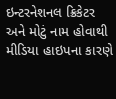ઇન્ટરનેશનલ ક્રિકેટર અને મોટું નામ હોવાથી મીડિયા હાઇપના કારણે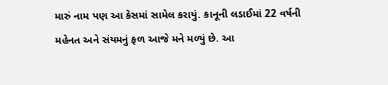મારું નામ પણ આ કેસમાં સામેલ કરાયું. કાનૂની લડાઈમાં 22 વર્ષની મહેનત અને સંયમનું ફળ આજે મને મળ્યું છે. આ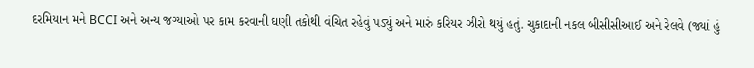દરમિયાન મને BCCI અને અન્ય જગ્યાઓ પર કામ કરવાની ઘણી તકોથી વંચિત રહેવું પડ્યું અને મારું કરિયર ઝીરો થયું હતું. ચુકાદાની નકલ બીસીસીઆઈ અને રેલવે (જ્યાં હું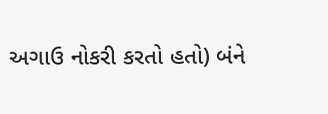અગાઉ નોકરી કરતો હતો) બંને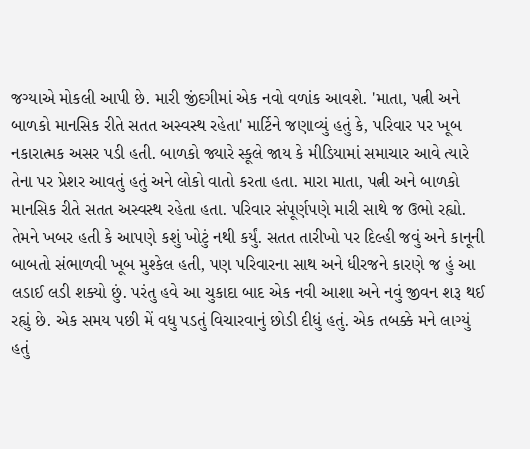જગ્યાએ મોકલી આપી છે. મારી જીંદગીમાં એક નવો વળાંક આવશે. 'માતા, પત્ની અને બાળકો માનસિક રીતે સતત અસ્વસ્થ રહેતા' માર્ટિને જણાવ્યું હતું કે, પરિવાર પર ખૂબ નકારાત્મક અસર પડી હતી. બાળકો જ્યારે સ્કૂલે જાય કે મીડિયામાં સમાચાર આવે ત્યારે તેના પર પ્રેશર આવતું હતું અને લોકો વાતો કરતા હતા. મારા માતા, પત્ની અને બાળકો માનસિક રીતે સતત અસ્વસ્થ રહેતા હતા. પરિવાર સંપૂર્ણપણે મારી સાથે જ ઉભો રહ્યો. તેમને ખબર હતી કે આપણે કશું ખોટું નથી કર્યું. સતત તારીખો પર દિલ્હી જવું અને કાનૂની બાબતો સંભાળવી ખૂબ મુશ્કેલ હતી, પણ પરિવારના સાથ અને ધીરજને કારણે જ હું આ લડાઈ લડી શક્યો છું. પરંતુ હવે આ ચુકાદા બાદ એક નવી આશા અને નવું જીવન શરૂ થઈ રહ્યું છે. એક સમય પછી મેં વધુ પડતું વિચારવાનું છોડી દીધું હતું. એક તબક્કે મને લાગ્યું હતું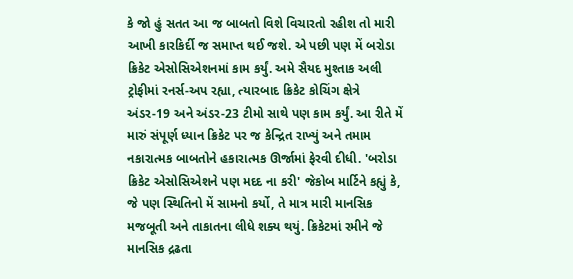કે જો હું સતત આ જ બાબતો વિશે વિચારતો રહીશ તો મારી આખી કારકિર્દી જ સમાપ્ત થઈ જશે. એ પછી પણ મેં બરોડા ક્રિકેટ એસોસિએશનમાં કામ કર્યું. અમે સૈયદ મુશ્તાક અલી ટ્રોફીમાં રનર્સ-અપ રહ્યા, ત્યારબાદ ક્રિકેટ કોચિંગ ક્ષેત્રે અંડર-19 અને અંડર-23 ટીમો સાથે પણ કામ કર્યું. આ રીતે મેં મારું સંપૂર્ણ ધ્યાન ક્રિકેટ પર જ કેન્દ્રિત રાખ્યું અને તમામ નકારાત્મક બાબતોને હકારાત્મક ઊર્જામાં ફેરવી દીધી. 'બરોડા ક્રિકેટ એસોસિએશને પણ મદદ ના કરી' જેકોબ માર્ટિને કહ્યું કે, જે પણ સ્થિતિનો મેં સામનો કર્યો, તે માત્ર મારી માનસિક મજબૂતી અને તાકાતના લીધે શક્ય થયું. ક્રિકેટમાં રમીને જે માનસિક દ્રઢતા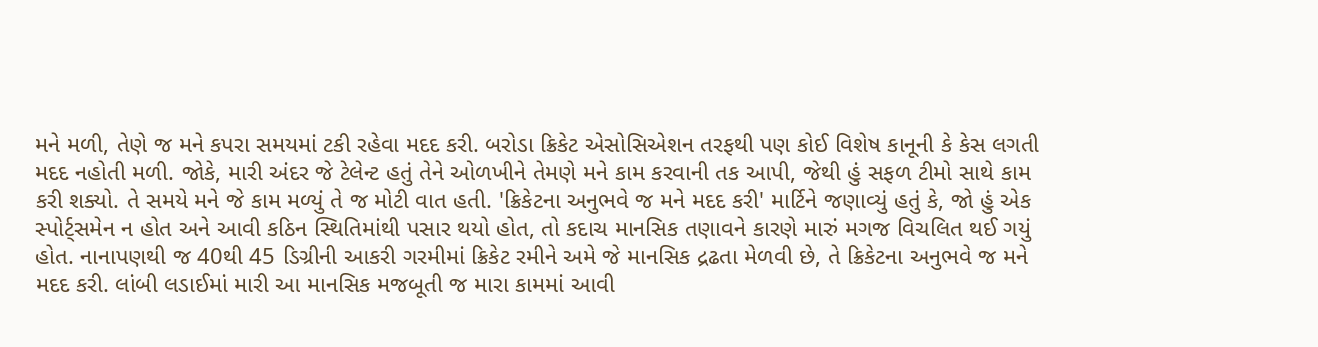મને મળી, તેણે જ મને કપરા સમયમાં ટકી રહેવા મદદ કરી. બરોડા ક્રિકેટ એસોસિએશન તરફથી પણ કોઈ વિશેષ કાનૂની કે કેસ લગતી મદદ નહોતી મળી. જોકે, મારી અંદર જે ટેલેન્ટ હતું તેને ઓળખીને તેમણે મને કામ કરવાની તક આપી, જેથી હું સફળ ટીમો સાથે કામ કરી શક્યો. તે સમયે મને જે કામ મળ્યું તે જ મોટી વાત હતી. 'ક્રિકેટના અનુભવે જ મને મદદ કરી' માર્ટિને જણાવ્યું હતું કે, જો હું એક સ્પોર્ટ્સમેન ન હોત અને આવી કઠિન સ્થિતિમાંથી પસાર થયો હોત, તો કદાચ માનસિક તણાવને કારણે મારું મગજ વિચલિત થઈ ગયું હોત. નાનાપણથી જ 40થી 45 ડિગ્રીની આકરી ગરમીમાં ક્રિકેટ રમીને અમે જે માનસિક દ્રઢતા મેળવી છે, તે ક્રિકેટના અનુભવે જ મને મદદ કરી. લાંબી લડાઈમાં મારી આ માનસિક મજબૂતી જ મારા કામમાં આવી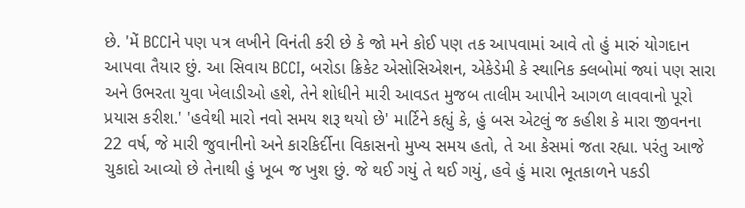છે. 'મેં BCCIને પણ પત્ર લખીને વિનંતી કરી છે કે જો મને કોઈ પણ તક આપવામાં આવે તો હું મારું યોગદાન આપવા તૈયાર છું. આ સિવાય BCCI, બરોડા ક્રિકેટ એસોસિએશન, એકેડેમી કે સ્થાનિક ક્લબોમાં જ્યાં પણ સારા અને ઉભરતા યુવા ખેલાડીઓ હશે, તેને શોધીને મારી આવડત મુજબ તાલીમ આપીને આગળ લાવવાનો પૂરો પ્રયાસ કરીશ.' 'હવેથી મારો નવો સમય શરૂ થયો છે' માર્ટિને કહ્યું કે, હું બસ એટલું જ કહીશ કે મારા જીવનના 22 વર્ષ, જે મારી જુવાનીનો અને કારકિર્દીના વિકાસનો મુખ્ય સમય હતો, તે આ કેસમાં જતા રહ્યા. પરંતુ આજે ચુકાદો આવ્યો છે તેનાથી હું ખૂબ જ ખુશ છું. જે થઈ ગયું તે થઈ ગયું, હવે હું મારા ભૂતકાળને પકડી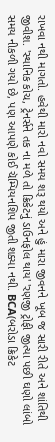રાખવા નથી માગતો. હવેથી મારો નવો સમય શરૂ થયો અને હું મારા જીવનને ખૂબ જ સારી રીતે અને શાંતિથી જીવીશ. 'સ્થાનિક કોચ, ટ્રેનર્સને તક ના મળે તો ક્રિકેટનું ડાઉનફોલ થાય' 'રણજી ટ્રોફી જીત્યા પછી ઘણો લાંબો સમય નીકળી ગયો છે, પણ આપણે કોઈ ચૅમ્પિયનશિપ જીતી શક્યા નથી. BCA(બરોડા ક્રિકેટ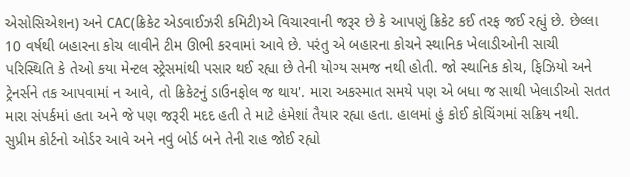એસોસિએશન) અને CAC(ક્રિકેટ એડવાઈઝરી કમિટી)એ વિચારવાની જરૂર છે કે આપણું ક્રિકેટ કઈ તરફ જઈ રહ્યું છે. છેલ્લા 10 વર્ષથી બહારના કોચ લાવીને ટીમ ઊભી કરવામાં આવે છે. પરંતુ એ બહારના કોચને સ્થાનિક ખેલાડીઓની સાચી પરિસ્થિતિ કે તેઓ કયા મેન્ટલ સ્ટ્રેસમાંથી પસાર થઈ રહ્યા છે તેની યોગ્ય સમજ નથી હોતી. જો સ્થાનિક કોચ, ફિઝિયો અને ટ્રેનર્સને તક આપવામાં ન આવે, તો ક્રિકેટનું ડાઉનફોલ જ થાય'. મારા અકસ્માત સમયે પણ એ બધા જ સાથી ખેલાડીઓ સતત મારા સંપર્કમાં હતા અને જે પણ જરૂરી મદદ હતી તે માટે હંમેશાં તૈયાર રહ્યા હતા. હાલમાં હું કોઈ કોચિંગમાં સક્રિય નથી. સુપ્રીમ કોર્ટનો ઓર્ડર આવે અને નવું બોર્ડ બને તેની રાહ જોઈ રહ્યો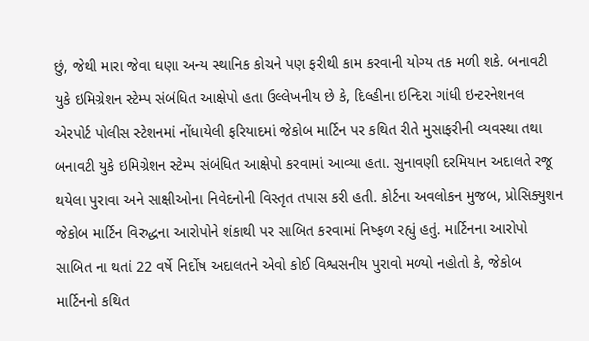છું, જેથી મારા જેવા ઘણા અન્ય સ્થાનિક કોચને પણ ફરીથી કામ કરવાની યોગ્ય તક મળી શકે. બનાવટી યુકે ઇમિગ્રેશન સ્ટેમ્પ સંબંધિત આક્ષેપો હતા ઉલ્લેખનીય છે કે, દિલ્હીના ઇન્દિરા ગાંધી ઇન્ટરનેશનલ એરપોર્ટ પોલીસ સ્ટેશનમાં નોંધાયેલી ફરિયાદમાં જેકોબ માર્ટિન પર કથિત રીતે મુસાફરીની વ્યવસ્થા તથા બનાવટી યુકે ઇમિગ્રેશન સ્ટેમ્પ સંબંધિત આક્ષેપો કરવામાં આવ્યા હતા. સુનાવણી દરમિયાન અદાલતે રજૂ થયેલા પુરાવા અને સાક્ષીઓના નિવેદનોની વિસ્તૃત તપાસ કરી હતી. કોર્ટના અવલોકન મુજબ, પ્રોસિક્યુશન જેકોબ માર્ટિન વિરુદ્ધના આરોપોને શંકાથી પર સાબિત કરવામાં નિષ્ફળ રહ્યું હતું. માર્ટિનના આરોપો સાબિત ના થતાં 22 વર્ષે નિર્દોષ અદાલતને એવો કોઈ વિશ્વસનીય પુરાવો મળ્યો નહોતો કે, જેકોબ માર્ટિનનો કથિત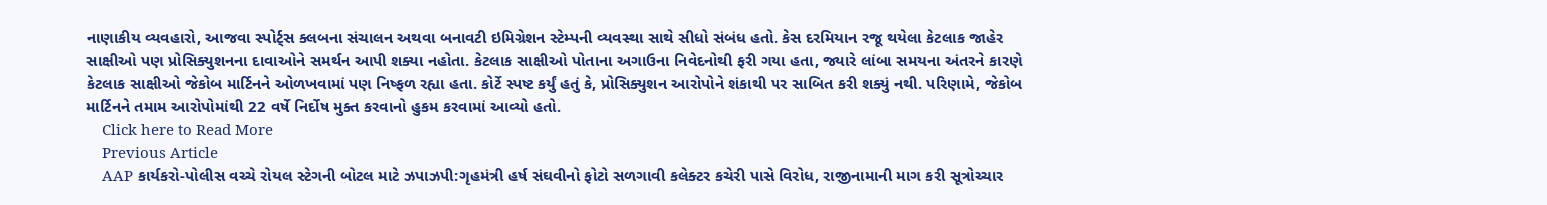નાણાકીય વ્યવહારો, આજવા સ્પોર્ટ્સ ક્લબના સંચાલન અથવા બનાવટી ઇમિગ્રેશન સ્ટેમ્પની વ્યવસ્થા સાથે સીધો સંબંધ હતો. કેસ દરમિયાન રજૂ થયેલા કેટલાક જાહેર સાક્ષીઓ પણ પ્રોસિક્યુશનના દાવાઓને સમર્થન આપી શક્યા નહોતા. કેટલાક સાક્ષીઓ પોતાના અગાઉના નિવેદનોથી ફરી ગયા હતા, જ્યારે લાંબા સમયના અંતરને કારણે કેટલાક સાક્ષીઓ જેકોબ માર્ટિનને ઓળખવામાં પણ નિષ્ફળ રહ્યા હતા. કોર્ટે સ્પષ્ટ કર્યું હતું કે, પ્રોસિક્યુશન આરોપોને શંકાથી પર સાબિત કરી શક્યું નથી. પરિણામે, જેકોબ માર્ટિનને તમામ આરોપોમાંથી 22 વર્ષે નિર્દોષ મુક્ત કરવાનો હુકમ કરવામાં આવ્યો હતો.
    Click here to Read More
    Previous Article
    AAP કાર્યકરો-પોલીસ વચ્ચે રોયલ સ્ટેગની બોટલ માટે ઝપાઝપી:ગૃહમંત્રી હર્ષ સંઘવીનો ફોટો સળગાવી કલેક્ટર કચેરી પાસે વિરોધ, રાજીનામાની માગ કરી સૂત્રોચ્ચાર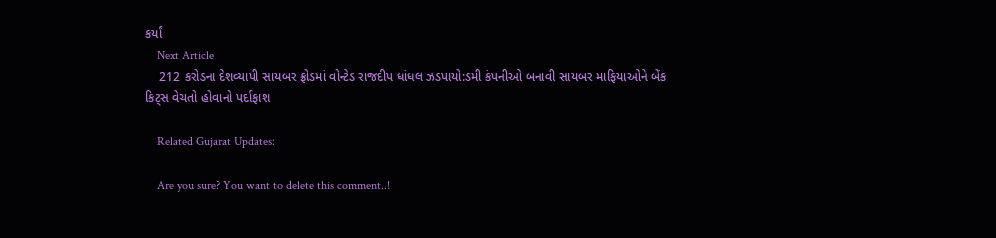કર્યાં
    Next Article
    212 કરોડના દેશવ્યાપી સાયબર ફ્રોડમાં વોન્ટેડ રાજદીપ ધાંધલ ઝડપાયો:ડમી કંપનીઓ બનાવી સાયબર માફિયાઓને બેંક કિટ્સ વેચતો હોવાનો પર્દાફાશ

    Related Gujarat Updates:

    Are you sure? You want to delete this comment..!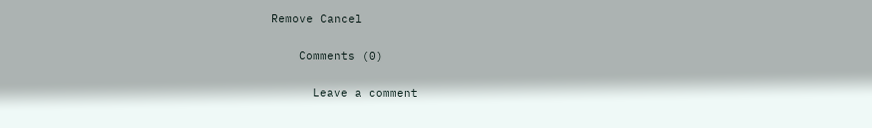Remove Cancel

    Comments (0)

      Leave a comment